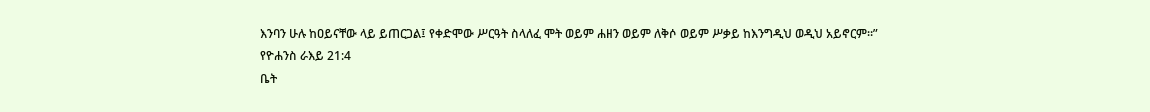እንባን ሁሉ ከዐይናቸው ላይ ይጠርጋል፤ የቀድሞው ሥርዓት ስላለፈ ሞት ወይም ሐዘን ወይም ለቅሶ ወይም ሥቃይ ከእንግዲህ ወዲህ አይኖርም።”
የዮሐንስ ራእይ 21:4
ቤት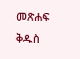መጽሐፍ ቅዱስ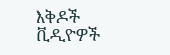እቅዶች
ቪዲዮዎች